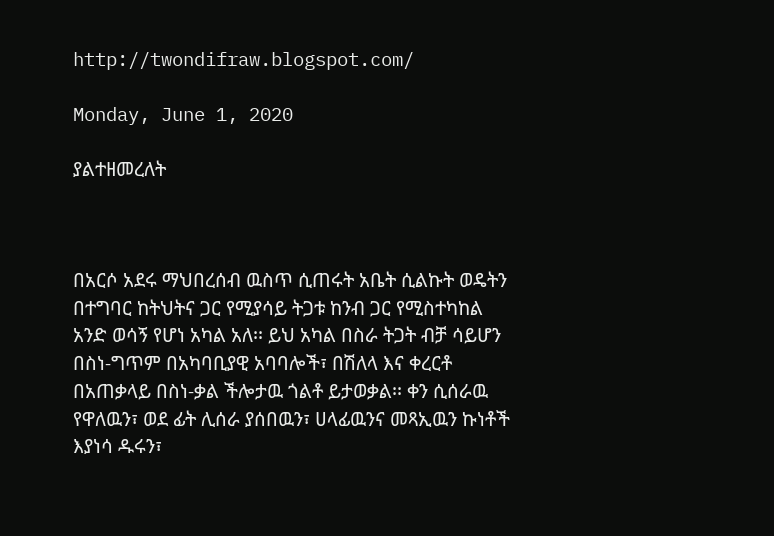http://twondifraw.blogspot.com/

Monday, June 1, 2020

ያልተዘመረለት



በአርሶ አደሩ ማህበረሰብ ዉስጥ ሲጠሩት አቤት ሲልኩት ወዴትን በተግባር ከትህትና ጋር የሚያሳይ ትጋቱ ከንብ ጋር የሚስተካከል አንድ ወሳኝ የሆነ አካል አለ፡፡ ይህ አካል በስራ ትጋት ብቻ ሳይሆን በስነ-ግጥም በአካባቢያዊ አባባሎች፣ በሽለላ እና ቀረርቶ በአጠቃላይ በስነ-ቃል ችሎታዉ ጎልቶ ይታወቃል፡፡ ቀን ሲሰራዉ የዋለዉን፣ ወደ ፊት ሊሰራ ያሰበዉን፣ ሀላፊዉንና መጻኢዉን ኩነቶች እያነሳ ዱሩን፣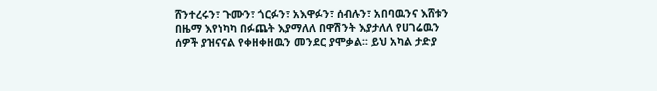ሸንተረሩን፣ ጉሙን፣ ጎርፉን፣ አእዋፉን፣ ሰብሉን፣ አበባዉንና እሸቱን በዜማ እየነካካ በፉጨት እያማለለ በዋሽንት እያታለለ የሀገሬዉን ሰዎች ያዝናናል የቀዘቀዘዉን መንደር ያሞቃል፡፡ ይህ አካል ታድያ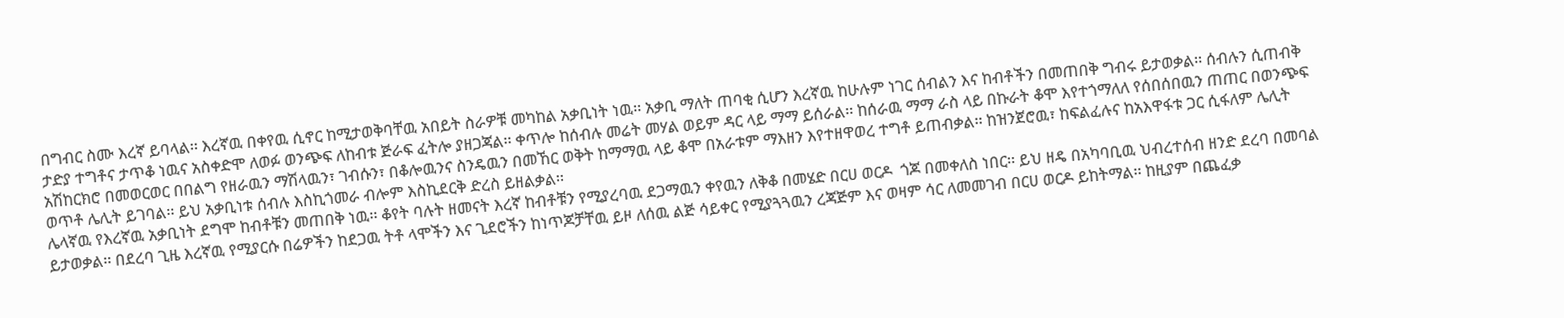በግብር ስሙ እረኛ ይባላል፡፡ እረኛዉ በቀየዉ ሲኖር ከሚታወቅባቸዉ አበይት ስራዎቹ መካከል አቃቢነት ነዉ፡፡ አቃቢ ማለት ጠባቂ ሲሆን እረኛዉ ከሁሉም ነገር ሰብልን እና ከብቶችን በመጠበቅ ግብሩ ይታወቃል፡፡ ሰብሉን ሲጠብቅ ታድያ ተግቶና ታጥቆ ነዉና አስቀድሞ ለወፉ ወንጭፍ ለከብቱ ጅራፍ ፈትሎ ያዘጋጃል፡፡ ቀጥሎ ከሰብሉ መሬት መሃል ወይም ዳር ላይ ማማ ይሰራል፡፡ ከሰራዉ ማማ ራስ ላይ በኩራት ቆሞ እየተጎማለለ የሰበሰበዉን ጠጠር በወንጭፍ አሽከርክሮ በመወርወር በበልግ የዘራዉን ማሽላዉን፣ ገብሱን፣ በቆሎዉንና ስንዴዉን በመኸር ወቅት ከማማዉ ላይ ቆሞ በአራቱም ማእዘን እየተዘዋወረ ተግቶ ይጠብቃል፡፡ ከዝንጀሮዉ፣ ከፍልፈሉና ከአእዋፋቱ ጋር ሲፋለም ሌሊት ወጥቶ ሌሊት ይገባል፡፡ ይህ አቃቢነቱ ሰብሉ እስኪጎመራ ብሎም እስኪደርቅ ድረስ ይዘልቃል፡፡
ሌላኛዉ የእረኛዉ አቃቢነት ደግሞ ከብቶቹን መጠበቅ ነዉ፡፡ ቆየት ባሉት ዘመናት እረኛ ከብቶቹን የሚያረባዉ ደጋማዉን ቀየዉን ለቅቆ በመሄድ በርሀ ወርዶ  ጎጆ በመቀለስ ነበር፡፡ ይህ ዘዴ በአካባቢዉ ህብረተሰብ ዘንድ ደረባ በመባል ይታወቃል፡፡ በደረባ ጊዜ እረኛዉ የሚያርሱ በሬዎችን ከደጋዉ ትቶ ላሞችን እና ጊደሮችን ከነጥጆቻቸዉ ይዞ ለሰዉ ልጅ ሳይቀር የሚያጓጓዉን ረጃጅም እና ወዛም ሳር ለመመገብ በርሀ ወርዶ ይከትማል፡፡ ከዚያም በጨፈቃ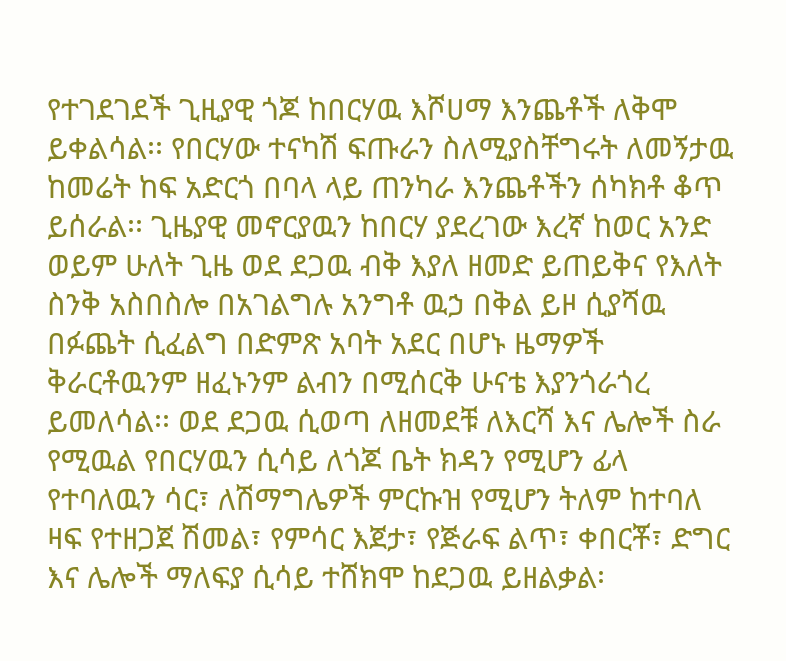የተገደገደች ጊዚያዊ ጎጆ ከበርሃዉ እሾሀማ እንጨቶች ለቅሞ ይቀልሳል፡፡ የበርሃው ተናካሽ ፍጡራን ስለሚያስቸግሩት ለመኝታዉ ከመሬት ከፍ አድርጎ በባላ ላይ ጠንካራ እንጨቶችን ሰካክቶ ቆጥ ይሰራል፡፡ ጊዜያዊ መኖርያዉን ከበርሃ ያደረገው እረኛ ከወር አንድ ወይም ሁለት ጊዜ ወደ ደጋዉ ብቅ እያለ ዘመድ ይጠይቅና የእለት ስንቅ አስበስሎ በአገልግሉ አንግቶ ዉኃ በቅል ይዞ ሲያሻዉ በፉጨት ሲፈልግ በድምጽ አባት አደር በሆኑ ዜማዎች ቅራርቶዉንም ዘፈኑንም ልብን በሚሰርቅ ሁናቴ እያንጎራጎረ ይመለሳል፡፡ ወደ ደጋዉ ሲወጣ ለዘመደቹ ለእርሻ እና ሌሎች ስራ የሚዉል የበርሃዉን ሲሳይ ለጎጆ ቤት ክዳን የሚሆን ፊላ የተባለዉን ሳር፣ ለሽማግሌዎች ምርኩዝ የሚሆን ትለም ከተባለ ዛፍ የተዘጋጀ ሽመል፣ የምሳር እጀታ፣ የጅራፍ ልጥ፣ ቀበርቾ፣ ድግር እና ሌሎች ማለፍያ ሲሳይ ተሸክሞ ከደጋዉ ይዘልቃል፡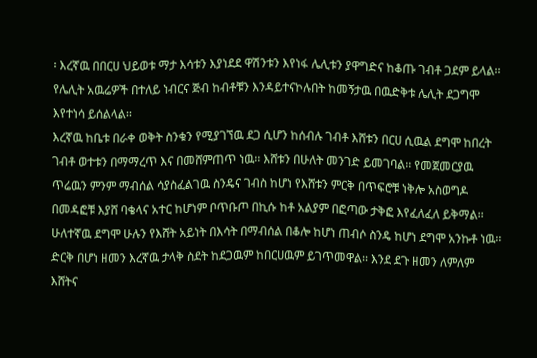፡ እረኛዉ በበርሀ ህይወቱ ማታ እሳቱን እያነደደ ዋሽንቱን እየነፋ ሌሊቱን ያዋግድና ከቆጡ ገብቶ ጋደም ይላል፡፡ የሌሊት አዉሬዎች በተለይ ነብርና ጅብ ከብቶቹን እንዳይተናኮሉበት ከመኝታዉ በዉድቅቱ ሌሊት ደጋግሞ እየተነሳ ይሰልላል፡፡
እረኛዉ ከቤቱ በራቀ ወቅት ስንቁን የሚያገኘዉ ደጋ ሲሆን ከሰብሉ ገብቶ እሸቱን በርሀ ሲዉል ደግሞ ከበረት ገብቶ ወተቱን በማማረጥ እና በመሸምጠጥ ነዉ፡፡ እሸቱን በሁለት መንገድ ይመገባል፡፡ የመጀመርያዉ ጥሬዉን ምንም ማብሰል ሳያስፈልገዉ ስንዴና ገብስ ከሆነ የእሸቱን ምርቅ በጥፍሮቹ ነቅሎ አስወግዶ በመዳፎቹ እያሸ ባቄላና አተር ከሆነም ቦጥቡጦ በኪሱ ከቶ አልያም በፎጣው ታቅፎ እየፈለፈለ ይቅማል፡፡ ሁለተኛዉ ደግሞ ሁሉን የእሸት አይነት በእሳት በማብሰል በቆሎ ከሆነ ጠብሶ ስንዴ ከሆነ ደግሞ አንኩቶ ነዉ፡፡ ድርቅ በሆነ ዘመን እረኛዉ ታላቅ ስደት ከደጋዉም ከበርሀዉም ይገጥመዋል፡፡ እንደ ደጉ ዘመን ለምለም እሸትና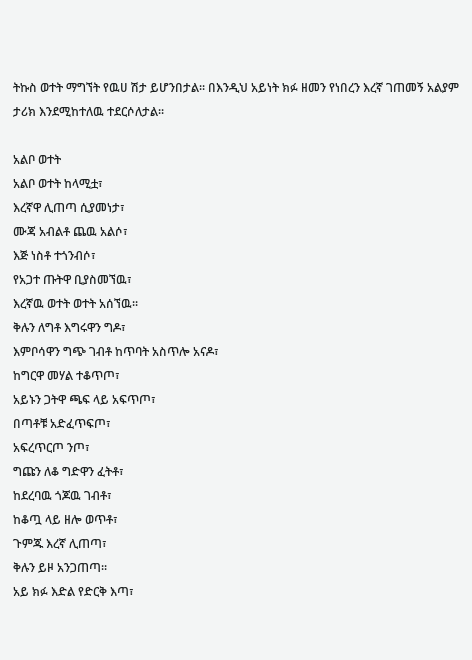ትኩስ ወተት ማግኘት የዉሀ ሽታ ይሆንበታል፡፡ በእንዲህ አይነት ክፉ ዘመን የነበረን እረኛ ገጠመኝ አልያም ታሪክ እንደሚከተለዉ ተደርሶለታል፡፡

አልቦ ወተት
አልቦ ወተት ከላሚቷ፣
እረኛዋ ሊጠጣ ሲያመነታ፣
ሙጃ አብልቶ ጨዉ አልሶ፣
እጅ ነስቶ ተጎንብሶ፣
የአጋተ ጡትዋ ቢያስመኘዉ፣
እረኛዉ ወተት ወተት አሰኘዉ፡፡
ቅሉን ለግቶ እግሩዋን ግዶ፣
እምቦሳዋን ግጭ ገብቶ ከጥባት አስጥሎ አናዶ፣
ከግርዋ መሃል ተቆጥጦ፣
አይኑን ጋትዋ ጫፍ ላይ አፍጥጦ፣
በጣቶቹ አድፈጥፍጦ፣
አፍረጥርጦ ንጦ፣
ግጩን ለቆ ግድዋን ፈትቶ፣
ከደረባዉ ጎጆዉ ገብቶ፣
ከቆጧ ላይ ዘሎ ወጥቶ፣
ጉምጁ እረኛ ሊጠጣ፣
ቅሉን ይዞ አንጋጠጣ፡፡
አይ ክፉ እድል የድርቅ እጣ፣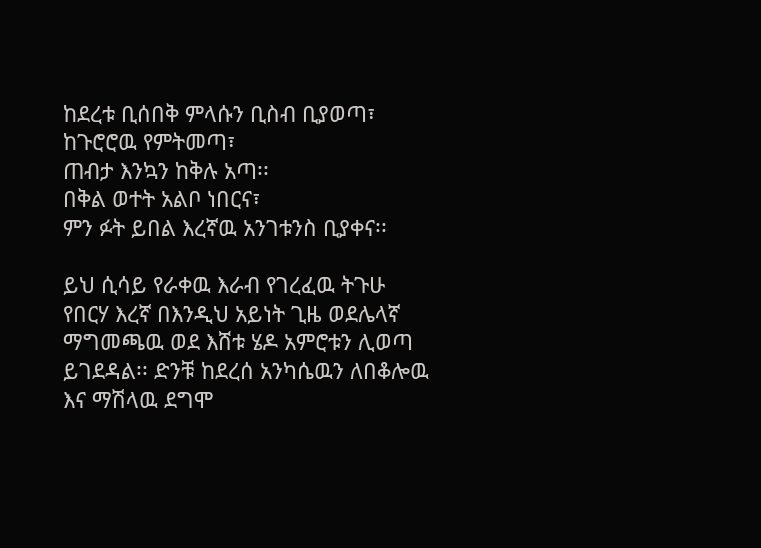ከደረቱ ቢሰበቅ ምላሱን ቢስብ ቢያወጣ፣
ከጉሮሮዉ የምትመጣ፣
ጠብታ እንኳን ከቅሉ አጣ፡፡
በቅል ወተት አልቦ ነበርና፣
ምን ፉት ይበል እረኛዉ አንገቱንስ ቢያቀና፡፡

ይህ ሲሳይ የራቀዉ እራብ የገረፈዉ ትጉሁ የበርሃ እረኛ በእንዲህ አይነት ጊዜ ወደሌላኛ ማግመጫዉ ወደ እሸቱ ሄዶ አምሮቱን ሊወጣ ይገደዳል፡፡ ድንቹ ከደረሰ አንካሴዉን ለበቆሎዉ እና ማሽላዉ ደግሞ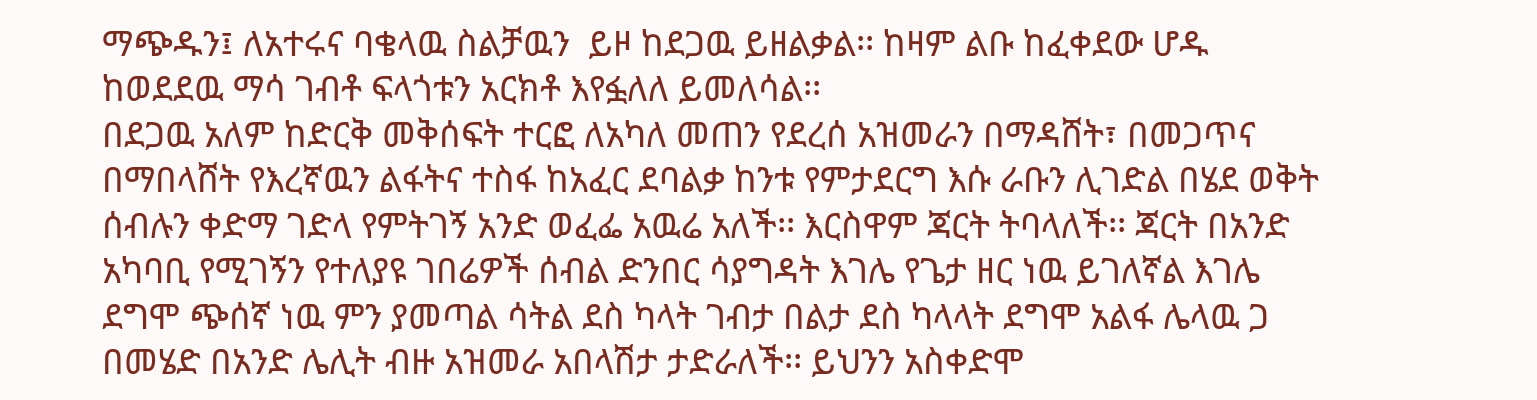ማጭዱን፤ ለአተሩና ባቄላዉ ስልቻዉን  ይዞ ከደጋዉ ይዘልቃል፡፡ ከዛም ልቡ ከፈቀደው ሆዱ ከወደደዉ ማሳ ገብቶ ፍላጎቱን አርክቶ እየፏለለ ይመለሳል፡፡
በደጋዉ አለም ከድርቅ መቅሰፍት ተርፎ ለአካለ መጠን የደረሰ አዝመራን በማዳሸት፣ በመጋጥና በማበላሸት የእረኛዉን ልፋትና ተስፋ ከአፈር ደባልቃ ከንቱ የምታደርግ እሱ ራቡን ሊገድል በሄደ ወቅት ሰብሉን ቀድማ ገድላ የምትገኝ አንድ ወፈፌ አዉሬ አለች፡፡ እርስዋም ጃርት ትባላለች፡፡ ጃርት በአንድ አካባቢ የሚገኝን የተለያዩ ገበሬዎች ሰብል ድንበር ሳያግዳት እገሌ የጌታ ዘር ነዉ ይገለኛል እገሌ ደግሞ ጭሰኛ ነዉ ምን ያመጣል ሳትል ደስ ካላት ገብታ በልታ ደስ ካላላት ደግሞ አልፋ ሌላዉ ጋ በመሄድ በአንድ ሌሊት ብዙ አዝመራ አበላሽታ ታድራለች፡፡ ይህንን አስቀድሞ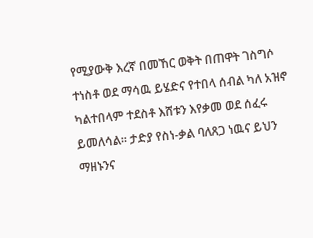የሚያውቅ እረኛ በመኸር ወቅት በጠዋት ገስግሶ ተነስቶ ወደ ማሳዉ ይሄድና የተበላ ሰብል ካለ አዝኖ ካልተበላም ተደስቶ እሸቱን እየቃመ ወደ ሰፈሩ ይመለሳል፡፡ ታድያ የስነ-ቃል ባለጸጋ ነዉና ይህን ማዘኑንና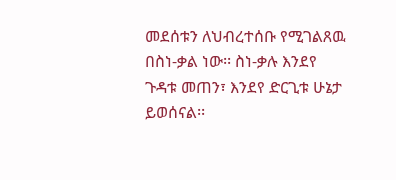መደሰቱን ለህብረተሰቡ የሚገልጸዉ በስነ-ቃል ነው፡፡ ስነ-ቃሉ እንደየ ጉዳቱ መጠን፣ እንደየ ድርጊቱ ሁኔታ ይወሰናል፡፡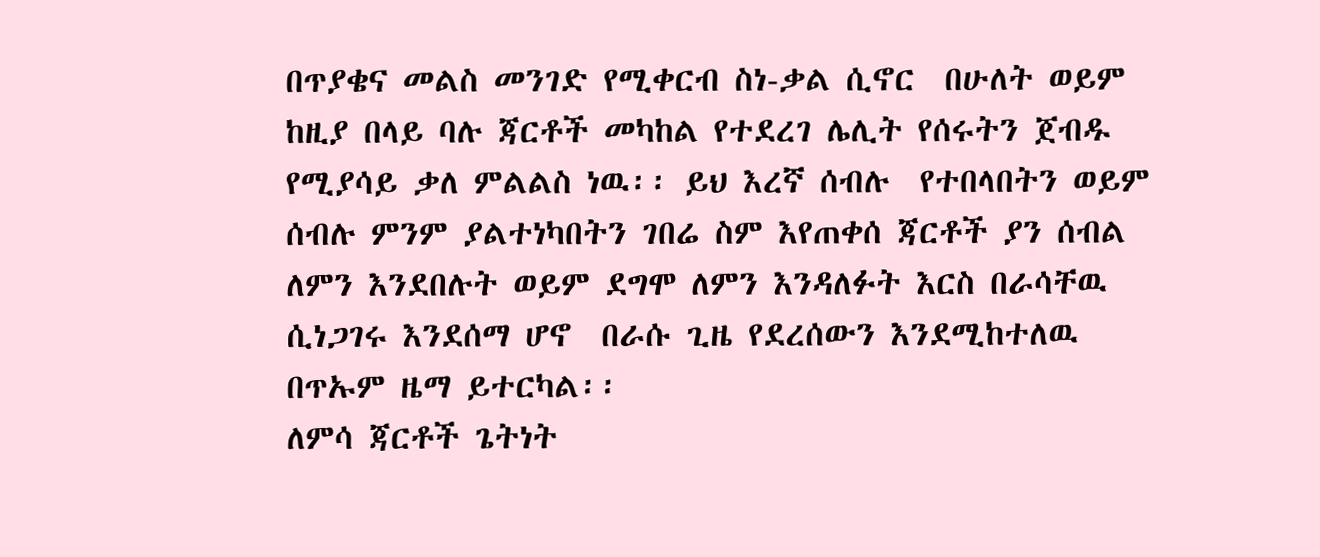በጥያቄና መልስ መንገድ የሚቀርብ ስነ-ቃል ሲኖር  በሁለት ወይም ከዚያ በላይ ባሉ ጃርቶች መካከል የተደረገ ሌሊት የሰሩትን ጀብዱ የሚያሳይ ቃለ ምልልስ ነዉ፡፡ ይህ እረኛ ሰብሉ  የተበላበትን ወይም ሰብሉ ምንም ያልተነካበትን ገበሬ ስም እየጠቀሰ ጃርቶች ያን ሰብል ለምን እንደበሉት ወይም ደግሞ ለምን እንዳለፉት እርስ በራሳቸዉ ሲነጋገሩ እንደሰማ ሆኖ  በራሱ ጊዜ የደረሰውን እንደሚከተለዉ በጥኡም ዜማ ይተርካል፡፡
ለምሳ ጃርቶች ጌትነት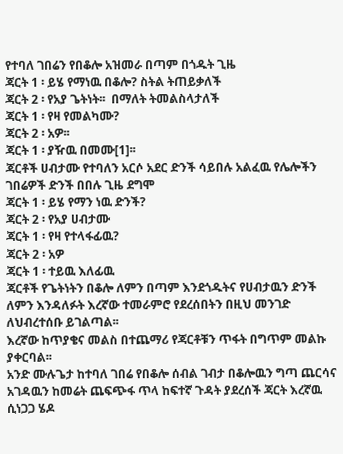የተባለ ገበሬን የበቆሎ አዝመራ በጣም በጎዱት ጊዜ
ጃርት 1 ፡ ይሄ የማነዉ በቆሎ? ስትል ትጠይቃለች
ጃርት 2 ፡ የአያ ጌትነት፡፡  በማለት ትመልስላታለች
ጃርት 1 ፡ የዛ የመልካሙ?
ጃርት 2 ፡ አዎ፡፡
ጃርት 1 ፡ ያዥዉ በመሙ[1]፡፡
ጃርቶች ሀብታሙ የተባለን አርሶ አደር ድንች ሳይበሉ አልፈዉ የሌሎችን ገበሬዎች ድንች በበሉ ጊዜ ደግሞ
ጃርት 1 ፡ ይሄ የማን ነዉ ድንች?
ጃርት 2 ፡ የአያ ሀብታሙ
ጃርት 1 ፡ የዛ የተላፋፊዉ?
ጃርት 2 ፡ አዎ
ጃርት 1 ፡ ተይዉ እለፊዉ
ጃርቶች የጌትነትን በቆሎ ለምን በጣም እንደጎዱትና የሀብታዉን ድንች ለምን እንዳለፉት እረኛው ተመራምሮ የደረሰበትን በዚህ መንገድ ለህብረተሰቡ ይገልጣል፡፡
እረኛው ከጥያቄና መልስ በተጨማሪ የጃርቶቹን ጥፋት በግጥም መልኩ ያቀርባል፡፡
አንድ ሙሉጌታ ከተባለ ገበሬ የበቆሎ ሰብል ገብታ በቆሎዉን ግጣ ጨርሳና አገዳዉን ከመሬት ጨፍጭፋ ጥላ ከፍተኛ ጉዳት ያደረሰች ጃርት እረኛዉ ሲነጋጋ ሄዶ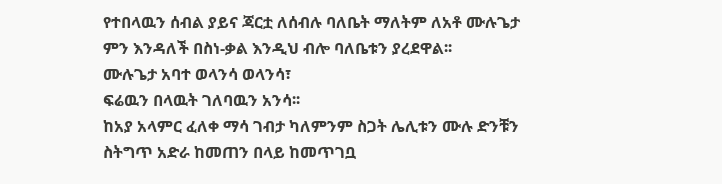የተበላዉን ሰብል ያይና ጃርቷ ለሰብሉ ባለቤት ማለትም ለአቶ ሙሉጌታ ምን እንዳለች በስነ-ቃል እንዲህ ብሎ ባለቤቱን ያረደዋል፡፡
ሙሉጌታ አባተ ወላንሳ ወላንሳ፣
ፍሬዉን በላዉት ገለባዉን አንሳ፡፡
ከአያ አላምር ፈለቀ ማሳ ገብታ ካለምንም ስጋት ሌሊቱን ሙሉ ድንቹን ስትግጥ አድራ ከመጠን በላይ ከመጥገቧ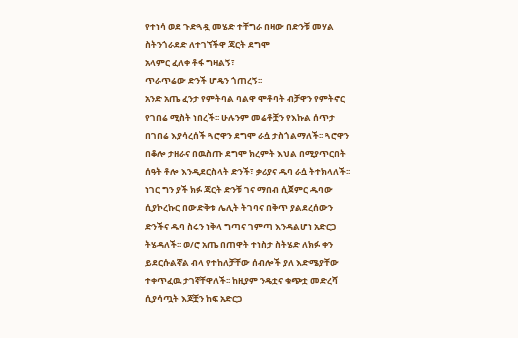የተነሳ ወደ ጉድጓዷ መሄድ ተቸግራ በዛው በድንቹ መሃል ስትንጎራደድ ለተገኘችዋ ጃርት ደግሞ
አላምር ፈለቀ ቶፋ ግዛልኝ፣
ጥራጥሬው ድንች ሆዴን ጎጠረኝ፡፡
አንድ አጤ ፈንታ የምትባል ባልዋ ሞቶባት ብቻዋን የምትኖር የገበሬ ሚስት ነበረች፡፡ ሁሉንም መሬቶቿን የእኩል ሰጥታ በገበሬ እያሳረሰች ጓሮዋን ደግሞ ራሷ ታስጎልማለች፡፡ ጓሮዋን በቆሎ ታዘራና በዉስጡ ደግሞ ክረምት እህል በሚያጥርበት ሰዓት ቶሎ እንዲደርስላት ድንች፣ ቃሪያና ዱባ ራሷ ትተክላለች፡፡ ነገር ግን ያች ክፉ ጃርት ድንቹ ገና ማበብ ሲጀምር ዱባው ሲያኮረኩር በውድቅቱ ሌሊት ትገባና በቅጥ ያልደረሰውን ድንችና ዱባ ስሩን ነቅላ ግጣና ገምጣ እንዳልሆነ አድርጋ ትሄዳለች፡፡ ወ/ሮ አጤ በጠዋት ተነስታ ስትሄድ ለክፉ ቀን ይደርሱልኛል ብላ የተከለቻቸው ሰብሎች ያለ እድሜያቸው ተቀጥፈዉ ታገኛቸዋለች፡፡ ከዚያም ንዴቷና ቁጭቷ መድረሻ ሲያሳጧት እጆቿን ከፍ አድርጋ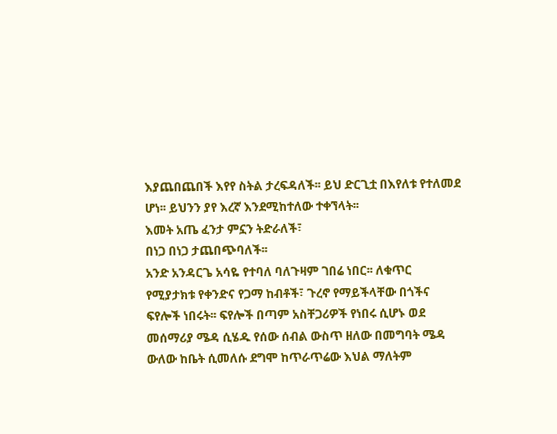እያጨበጨበች እየየ ስትል ታረፍዳለች፡፡ ይህ ድርጊቷ በእየለቱ የተለመደ ሆነ፡፡ ይህንን ያየ እረኛ እንደሚከተለው ተቀኘላት፡፡
እመት አጤ ፈንታ ምኗን ትድራለች፣
በነጋ በነጋ ታጨበጭባለች፡፡
አንድ አንዳርጌ አሳዬ የተባለ ባለጉዛም ገበሬ ነበር፡፡ ለቁጥር የሚያታክቱ የቀንድና የጋማ ከብቶች፣ ጉረኖ የማይችላቸው በጎችና ፍየሎች ነበሩት፡፡ ፍየሎች በጣም አስቸጋሪዎች የነበሩ ሲሆኑ ወደ መሰማሪያ ሜዳ ሲሄዱ የሰው ሰብል ውስጥ ዘለው በመግባት ሜዳ ውለው ከቤት ሲመለሱ ደግሞ ከጥራጥሬው እህል ማለትም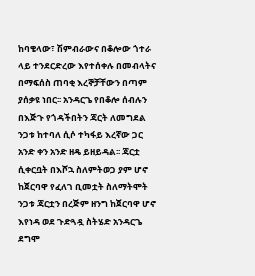ከባቄላው፣ ሽምብራውና በቆሎው ጎተራ ላይ ተንደርድረው እየተሰቀሉ በመብላትና በማፍሰስ ጠባቂ እረኞቻቸውን በጣም ያሰቃዩ ነበር፡፡ አንዳርጌ የበቆሎ ሰብሉን በእጅጉ የጎዳችበትን ጃርት ለመግደል ንጋቱ ከተባለ ሲሶ ተካፋይ እረኛው ጋር አንድ ቀን አንድ ዘዴ ይዘይዳል፡፡ ጃርቷ ሲቀርቧት በእሾኋ ስለምትወጋ ያም ሆኖ ከጀርባዋ የፈለገ ቢመቷት ስለማትሞት ንጋቱ ጃርቷን በረጅም ዘንግ ከጀርባዋ ሆኖ እየነዳ ወደ ጉድጓዷ ስትሄድ አንዳርጌ ደግሞ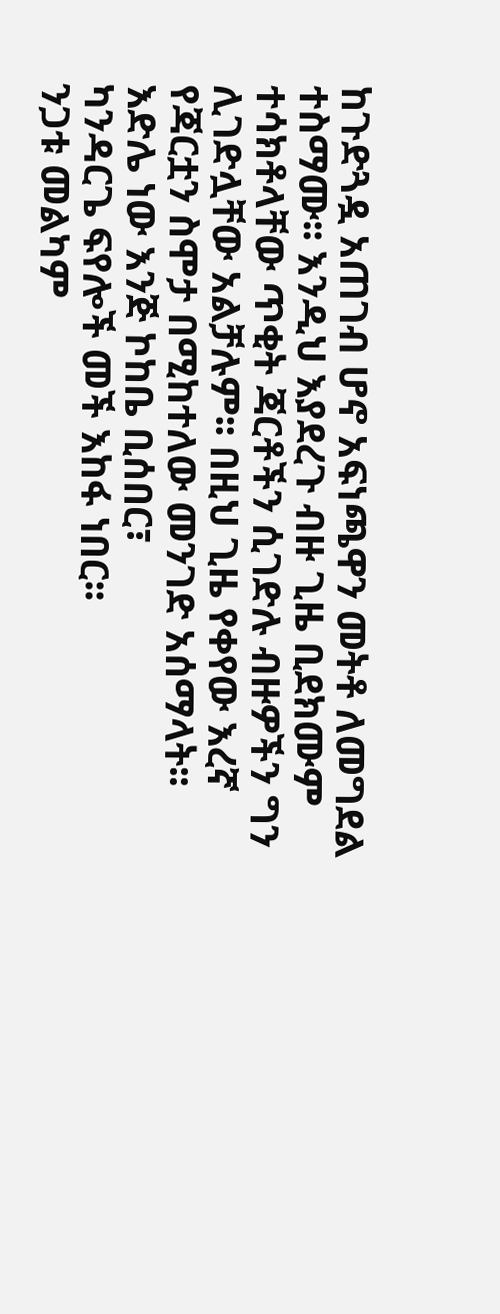ከጉድጓዷ አጠገብ ሆኖ አፍነጫዋን መትቶ ለመግደል ተስማሙ፡፡ እንዲህ እያደረጉ ብዙ ጊዜ ቢደክሙም ተሳክቶላቸው ጥቂት ጃርቶችን ሲገድሉ ብዙዎችን ግን ሊገድሏቸው አልቻሉም፡፡ በዚህ ጊዜ የቀየው እረኛ የጃርቷን ስሞታ በሚከተለው መንገድ አሰማላት፡፡
እድሌ ነው እንጅ ኮከቤ ቢሰበር፣
ካንዳርጌ ፍየሎች መች እከፋ ነበር፡፡
ንጋቱ መልካም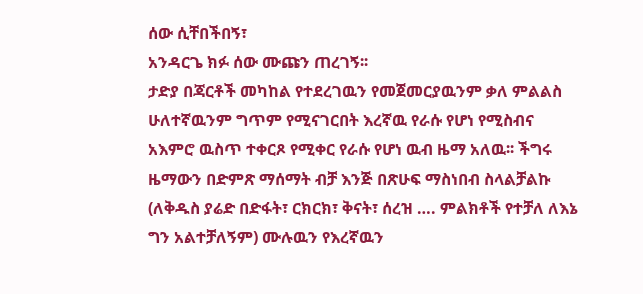ሰው ሲቸበችበኝ፣
አንዳርጌ ክፉ ሰው ሙጩን ጠረገኝ፡፡
ታድያ በጃርቶች መካከል የተደረገዉን የመጀመርያዉንም ቃለ ምልልስ ሁለተኛዉንም ግጥም የሚናገርበት እረኛዉ የራሱ የሆነ የሚስብና አእምሮ ዉስጥ ተቀርጾ የሚቀር የራሱ የሆነ ዉብ ዜማ አለዉ፡፡ ችግሩ ዜማውን በድምጽ ማሰማት ብቻ እንጅ በጽሁፍ ማስነበብ ስላልቻልኩ (ለቅዱስ ያሬድ በድፋት፣ ርክርክ፣ ቅናት፣ ሰረዝ …. ምልክቶች የተቻለ ለእኔ ግን አልተቻለኝም) ሙሉዉን የእረኛዉን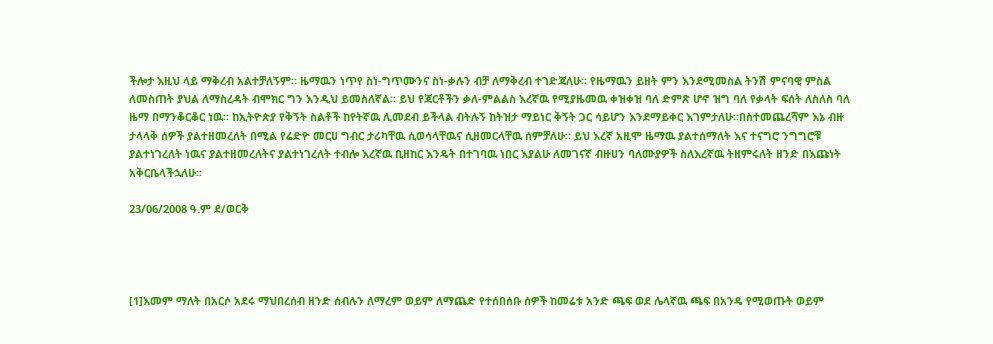ችሎታ እዚህ ላይ ማቅረብ አልተቻለኝም፡፡ ዜማዉን ነጥየ ስነ-ግጥሙንና ስነ-ቃሉን ብቻ ለማቅረብ ተገድጃለሁ፡፡ የዜማዉን ይዘት ምን እንደሚመስል ትንሽ ምናባዊ ምስል ለመስጠት ያህል ለማስረዳት ብሞክር ግን እንዲህ ይመስለኛል፡፡ ይህ የጃርቶችን ቃለ-ምልልስ እረኛዉ የሚያዜመዉ ቀዝቀዝ ባለ ድምጽ ሆኖ ዝግ ባለ የቃላት ፍሰት ለስለስ ባለ ዜማ በማንቆርቆር ነዉ፡፡ ከኢትዮጵያ የቅኝት ስልቶች ከየትኛዉ ሊመደብ ይችላል ብትሉኝ ከትዝታ ማይነር ቅኝት ጋር ሳይሆን እንደማይቀር እገምታለሁ፡፡በስተመጨረሻም እኔ ብዙ ታላላቅ ሰዎች ያልተዘመረለት በሚል የሬድዮ መርሀ ግብር ታሪካቸዉ ሲወሳላቸዉና ሲዘመርላቸዉ ሰምቻለሁ፡፡ ይህ እረኛ አዚሞ ዜማዉ ያልተሰማለት እና ተናግሮ ንግግሮቹ ያልተነገረለት ነዉና ያልተዘመረለትና ያልተነገረለት ተብሎ እረኛዉ ቢዘከር እንዴት በተገባዉ ነበር እያልሁ ለመገናኛ ብዙሀን ባለሙያዎች ስለእረኛዉ ትዘምሩለት ዘንድ በእጩነት አቅርቤላችኋለሁ፡፡

23/06/2008 ዓ.ም ደ/ወርቅ




[1]እመም ማለት በአርሶ አደሩ ማህበረሰብ ዘንድ ሰብሉን ለማረም ወይም ለማጨድ የተሰበሰቡ ሰዎች ከመሬቱ አንድ ጫፍ ወደ ሌላኛዉ ጫፍ በአንዴ የሚወጡት ወይም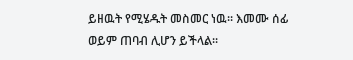ይዘዉት የሚሄዱት መስመር ነዉ፡፡ እመሙ ሰፊ ወይም ጠባብ ሊሆን ይችላል፡፡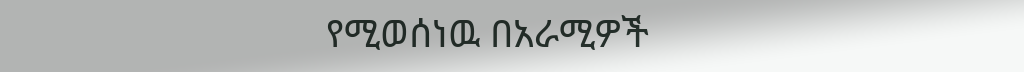የሚወሰነዉ በአራሚዎች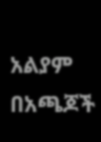አልያም በአጫጆች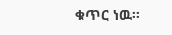ቁጥር ነዉ፡፡